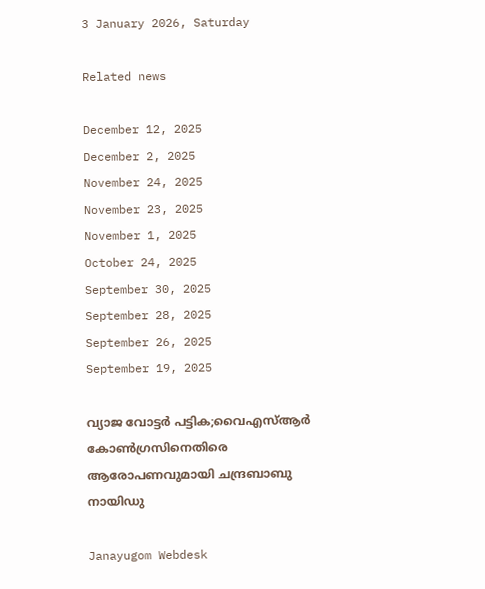3 January 2026, Saturday

Related news

December 12, 2025
December 2, 2025
November 24, 2025
November 23, 2025
November 1, 2025
October 24, 2025
September 30, 2025
September 28, 2025
September 26, 2025
September 19, 2025

വ്യാജ വോട്ടര്‍ പട്ടിക;വൈഎസ്ആര്‍ കോണ്‍ഗ്രസിനെതിരെ ആരോപണവുമായി ചന്ദ്രബാബു നായിഡു

Janayugom Webdesk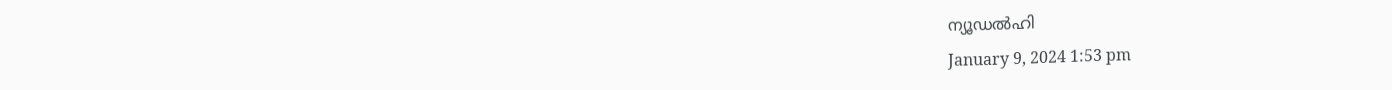ന്യൂഡല്‍ഹി
January 9, 2024 1:53 pm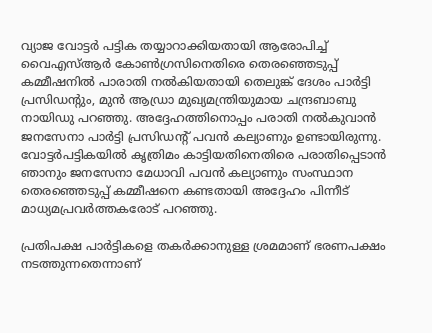വ്യാജ വോട്ടര്‍ പട്ടിക തയ്യാറാക്കിയതായി ആരോപിച്ച് വൈഎസ്ആര്‍ കോണ്‍ഗ്രസിനെതിരെ തെരഞ്ഞെടുപ്പ് കമ്മീഷനില്‍ പാരാതി നല്‍കിയതായി തെലുങ്ക് ദേശം പാര്‍ട്ടി പ്രസിഡന്റും, മുന്‍ ആഡ്രാ മുഖ്യമന്ത്രിയുമായ ചന്ദ്രബാബു നായിഡു പറഞ്ഞു. അദ്ദേഹത്തിനൊപ്പം പരാതി നല്‍കുവാന്‍ ജനസേനാ പാര്‍ട്ടി പ്രസിഡന്റ് പവന്‍ കല്യാണും ഉണ്ടായിരുന്നു. വോട്ടർപട്ടികയിൽ കൃത്രിമം കാട്ടിയതിനെതിരെ പരാതിപ്പെടാൻ ഞാനും ജനസേനാ മേധാവി പവൻ കല്യാണും സംസ്ഥാന തെരഞ്ഞെടുപ്പ് കമ്മീഷനെ കണ്ടതായി അദ്ദേഹം പിന്നീട് മാധ്യമപ്രവര്‍ത്തകരോട് പറഞ്ഞു.

പ്രതിപക്ഷ പാർട്ടികളെ തകർക്കാനുള്ള ശ്രമമാണ് ഭരണപക്ഷം നടത്തുന്നതെന്നാണ്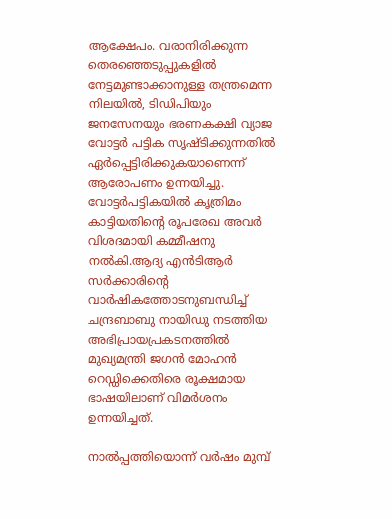ആക്ഷേപം. വരാനിരിക്കുന്ന തെരഞ്ഞെടുപ്പുകളിൽ നേട്ടമുണ്ടാക്കാനുള്ള തന്ത്രമെന്ന നിലയിൽ, ടിഡിപിയും ജനസേനയും ഭരണകക്ഷി വ്യാജ വോട്ടർ പട്ടിക സൃഷ്ടിക്കുന്നതിൽ ഏർപ്പെട്ടിരിക്കുകയാണെന്ന് ആരോപണം ഉന്നയിച്ചു. വോട്ടർപട്ടികയിൽ കൃത്രിമം കാട്ടിയതിന്റെ രൂപരേഖ അവർ വിശദമായി കമ്മീഷനു നൽകി.ആദ്യ എൻടിആർ സർക്കാരിന്റെ വാർഷികത്തോടനുബന്ധിച്ച് ചന്ദ്രബാബു നായിഡു നടത്തിയ അഭിപ്രായപ്രകടനത്തില്‍ മുഖ്യമന്ത്രി ജഗൻ മോഹൻ റെഡ്ഡിക്കെതിരെ രൂക്ഷമായ ഭാഷയിലാണ് വിമര്‍ശനം ഉന്നയിച്ചത്.

നാൽപ്പത്തിയൊന്ന് വർഷം മുമ്പ്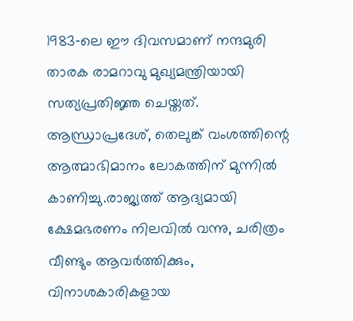1983‑ലെ ഈ ദിവസമാണ് നന്ദമുരി താരക രാമറാവു മുഖ്യമന്ത്രിയായി സത്യപ്രതിജ്ഞ ചെയ്തത്. ആന്ധ്രാപ്രദേശ്, തെലുങ്ക് വംശത്തിന്റെ ആത്മാഭിമാനം ലോകത്തിന് മുന്നിൽ കാണിച്ചു.രാജ്യത്ത് ആദ്യമായി ക്ഷേമഭരണം നിലവിൽ വന്നു, ചരിത്രം വീണ്ടും ആവർത്തിക്കും, വിനാശകാരികളായ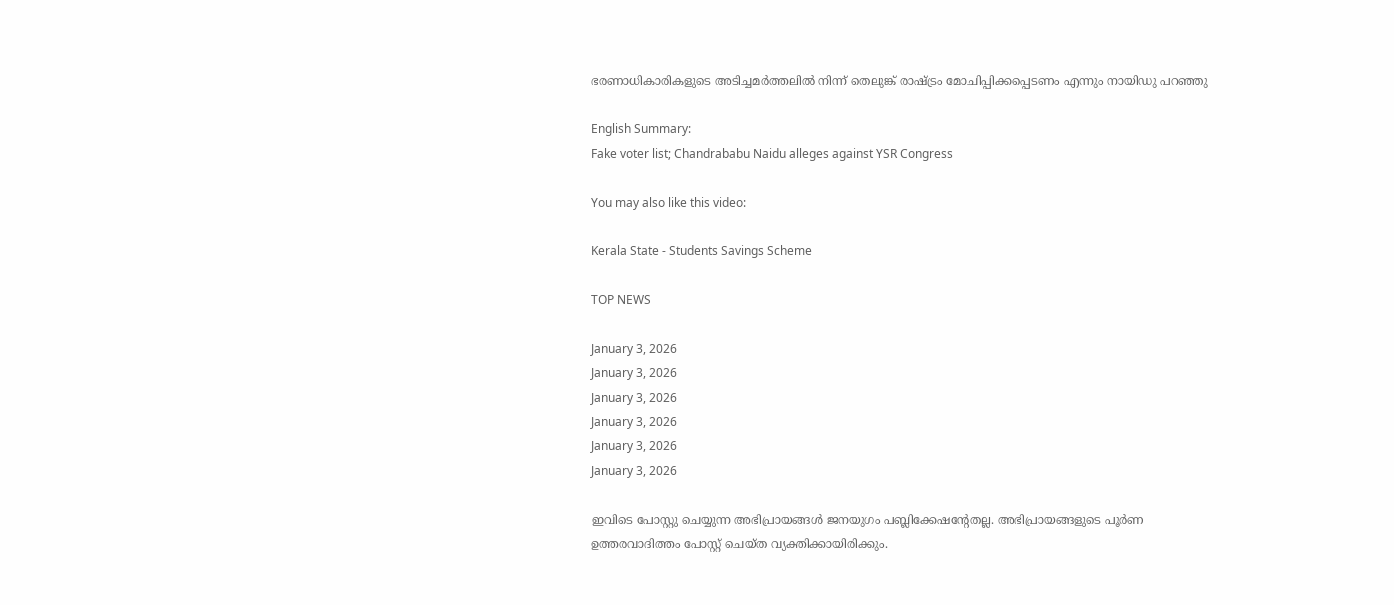ഭരണാധികാരികളുടെ അടിച്ചമർത്തലിൽ നിന്ന് തെലുങ്ക് രാഷ്ട്രം മോചിപ്പിക്കപ്പെടണം എന്നും നായിഡു പറഞ്ഞു

English Summary:
Fake voter list; Chandrababu Naidu alleges against YSR Congress

You may also like this video:

Kerala State - Students Savings Scheme

TOP NEWS

January 3, 2026
January 3, 2026
January 3, 2026
January 3, 2026
January 3, 2026
January 3, 2026

ഇവിടെ പോസ്റ്റു ചെയ്യുന്ന അഭിപ്രായങ്ങള്‍ ജനയുഗം പബ്ലിക്കേഷന്റേതല്ല. അഭിപ്രായങ്ങളുടെ പൂര്‍ണ ഉത്തരവാദിത്തം പോസ്റ്റ് ചെയ്ത വ്യക്തിക്കായിരിക്കും.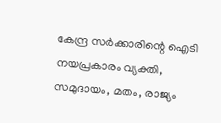കേന്ദ്ര സര്‍ക്കാരിന്റെ ഐടി നയപ്രകാരം വ്യക്തി, സമുദായം, മതം, രാജ്യം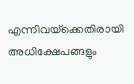എന്നിവയ്‌ക്കെതിരായി അധിക്ഷേപങ്ങളും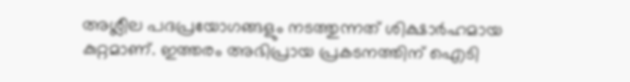അശ്ലീല പദപ്രയോഗങ്ങളും നടത്തുന്നത് ശിക്ഷാര്‍ഹമായ കുറ്റമാണ്. ഇത്തരം അഭിപ്രായ പ്രകടനത്തിന് ഐടി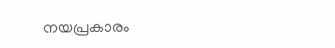നയപ്രകാരം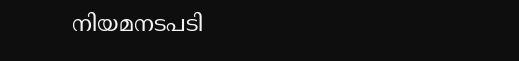നിയമനടപടി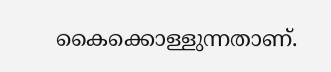കൈക്കൊള്ളുന്നതാണ്.